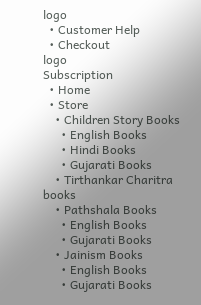logo
  • Customer Help
  • Checkout
logo
Subscription
  • Home
  • Store
    • Children Story Books
      • English Books
      • Hindi Books
      • Gujarati Books
    • Tirthankar Charitra books
    • Pathshala Books
      • English Books
      • Gujarati Books
    • Jainism Books
      • English Books
      • Gujarati Books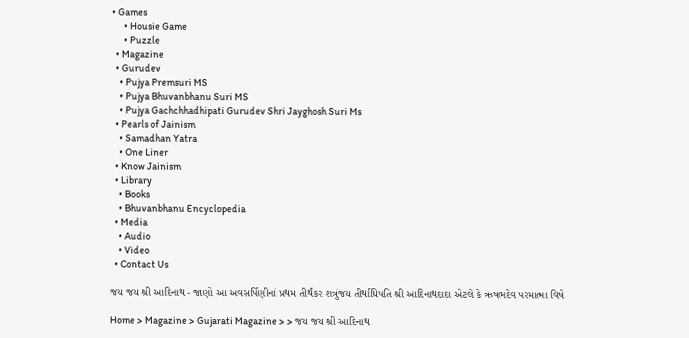• Games
      • Housie Game
      • Puzzle
  • Magazine
  • Gurudev
    • Pujya Premsuri MS
    • Pujya Bhuvanbhanu Suri MS
    • Pujya Gachchhadhipati Gurudev Shri Jayghosh Suri Ms
  • Pearls of Jainism
    • Samadhan Yatra
    • One Liner
  • Know Jainism
  • Library
    • Books
    • Bhuvanbhanu Encyclopedia
  • Media
    • Audio
    • Video
  • Contact Us

જય જય શ્રી આદિનાથ - જાણો આ અવસર્પિણીનાં પ્રથમ તીર્થંકર શત્રુંજય તીર્થાધિપતિ શ્રી આદિનાથદાદા એટલે કે ઋષભદેવ પરમાત્મા વિષે

Home > Magazine > Gujarati Magazine > > જય જય શ્રી આદિનાથ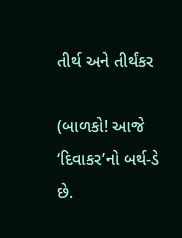તીર્થ અને તીર્થંકર

(બાળકો! આજે ‘દિવાકર’નો બર્થ-ડે છે.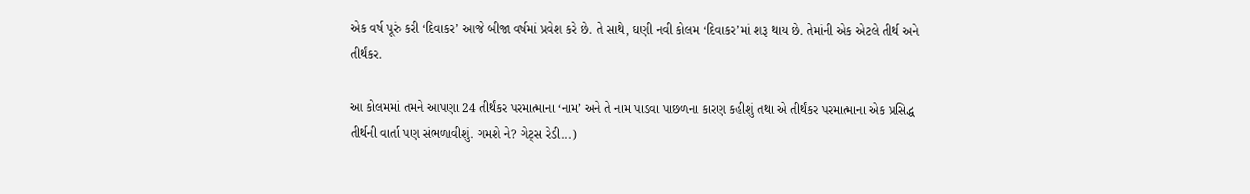એક વર્ષ પૂરું કરી ‘દિવાકર’ આજે બીજા વર્ષમાં પ્રવેશ કરે છે. તે સાથે, ઘણી નવી કોલમ ‘દિવાકર’માં શરૂ થાય છે. તેમાંની એક એટલે તીર્થ અને તીર્થંકર.

આ કોલમમાં તમને આપણા 24 તીર્થંકર પરમાત્માના ‘નામ’ અને તે નામ પાડવા પાછળના કારણ કહીશું તથા એ તીર્થંકર પરમાત્માના એક પ્રસિદ્ધ તીર્થની વાર્તા પણ સંભળાવીશું. ગમશે ને? ગેટ્સ રેડી...)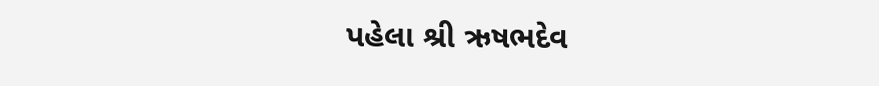પહેલા શ્રી ઋષભદેવ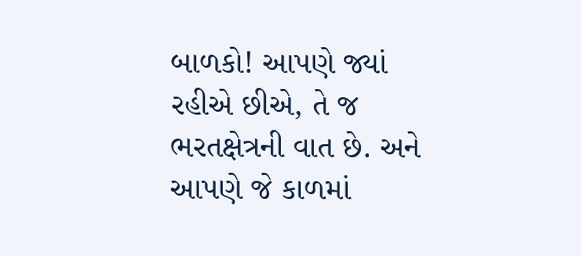બાળકો! આપણે જ્યાં રહીએ છીએ, તે જ ભરતક્ષેત્રની વાત છે. અને આપણે જે કાળમાં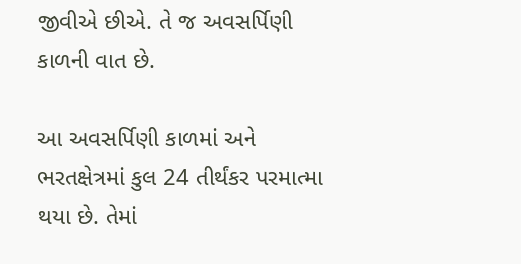જીવીએ છીએ. તે જ અવસર્પિણી કાળની વાત છે.

આ અવસર્પિણી કાળમાં અને ભરતક્ષેત્રમાં કુલ 24 તીર્થંકર પરમાત્મા થયા છે. તેમાં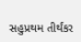સહુપ્રથમ તીર્થંકર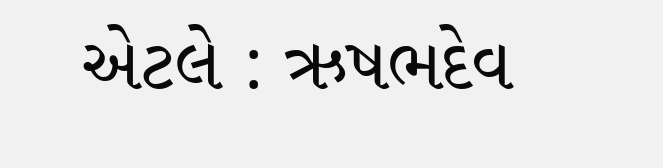એટલે : ઋષભદેવ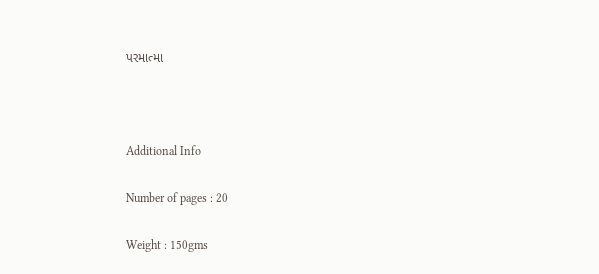પરમાત્મા



Additional Info

Number of pages : 20

Weight : 150gms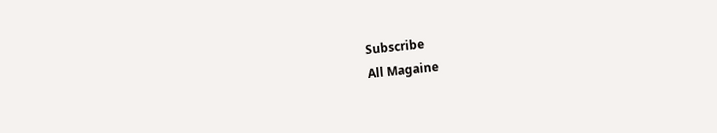Subscribe
All Magaine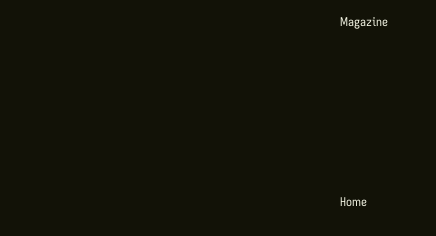Magazine








Home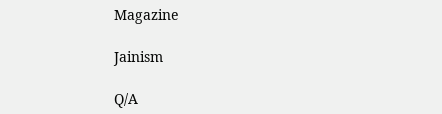Magazine

Jainism

Q/A